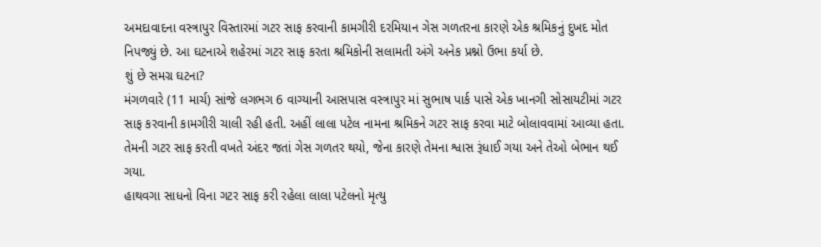અમદાવાદના વસ્ત્રાપુર વિસ્તારમાં ગટર સાફ કરવાની કામગીરી દરમિયાન ગેસ ગળતરના કારણે એક શ્રમિકનું દુખદ મોત નિપજ્યું છે. આ ઘટનાએ શહેરમાં ગટર સાફ કરતા શ્રમિકોની સલામતી અંગે અનેક પ્રશ્નો ઉભા કર્યા છે.
શું છે સમગ્ર ઘટના?
મંગળવારે (11 માર્ચ) સાંજે લગભગ 6 વાગ્યાની આસપાસ વસ્ત્રાપુર માં સુભાષ પાર્ક પાસે એક ખાનગી સોસાયટીમાં ગટર સાફ કરવાની કામગીરી ચાલી રહી હતી. અહીં લાલા પટેલ નામના શ્રમિકને ગટર સાફ કરવા માટે બોલાવવામાં આવ્યા હતા. તેમની ગટર સાફ કરતી વખતે અંદર જતાં ગેસ ગળતર થયો, જેના કારણે તેમના શ્વાસ રૂંધાઈ ગયા અને તેઓ બેભાન થઈ ગયા.
હાથવગા સાધનો વિના ગટર સાફ કરી રહેલા લાલા પટેલનો મૃત્યુ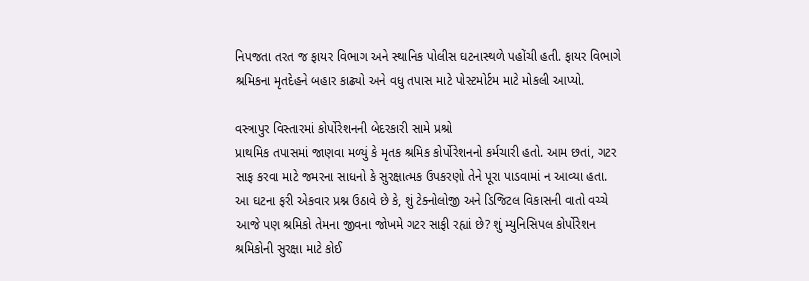નિપજતા તરત જ ફાયર વિભાગ અને સ્થાનિક પોલીસ ઘટનાસ્થળે પહોંચી હતી. ફાયર વિભાગે શ્રમિકના મૃતદેહને બહાર કાઢ્યો અને વધુ તપાસ માટે પોસ્ટમોર્ટમ માટે મોકલી આપ્યો.

વસ્ત્રાપુર વિસ્તારમાં કોર્પોરેશનની બેદરકારી સામે પ્રશ્રો
પ્રાથમિક તપાસમાં જાણવા મળ્યું કે મૃતક શ્રમિક કોર્પોરેશનનો કર્મચારી હતો. આમ છતાં, ગટર સાફ કરવા માટે જમરના સાધનો કે સુરક્ષાત્મક ઉપકરણો તેને પૂરા પાડવામાં ન આવ્યા હતા.
આ ઘટના ફરી એકવાર પ્રશ્ન ઉઠાવે છે કે, શું ટેક્નોલોજી અને ડિજિટલ વિકાસની વાતો વચ્ચે આજે પણ શ્રમિકો તેમના જીવના જોખમે ગટર સાફી રહ્યાં છે? શું મ્યુનિસિપલ કોર્પોરેશન શ્રમિકોની સુરક્ષા માટે કોઈ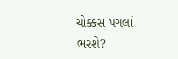ચોક્કસ પગલાં ભરશે?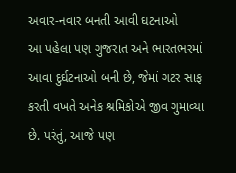અવાર-નવાર બનતી આવી ઘટનાઓ
આ પહેલા પણ ગુજરાત અને ભારતભરમાં આવા દુર્ઘટનાઓ બની છે, જેમાં ગટર સાફ કરતી વખતે અનેક શ્રમિકોએ જીવ ગુમાવ્યા છે. પરંતું, આજે પણ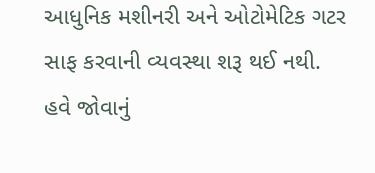આધુનિક મશીનરી અને ઓટોમેટિક ગટર સાફ કરવાની વ્યવસ્થા શરૂ થઈ નથી.
હવે જોવાનું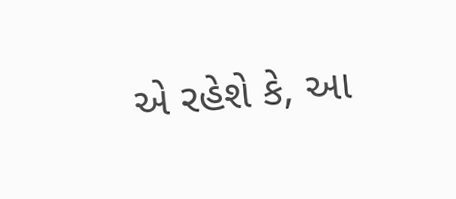એ રહેશે કે, આ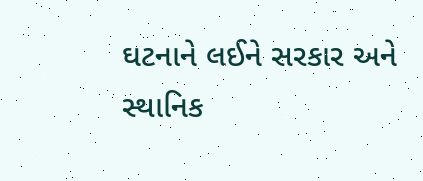ઘટનાને લઈને સરકાર અને સ્થાનિક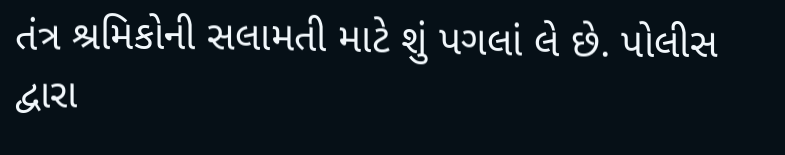તંત્ર શ્રમિકોની સલામતી માટે શું પગલાં લે છે. પોલીસ દ્વારા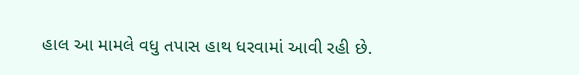હાલ આ મામલે વધુ તપાસ હાથ ધરવામાં આવી રહી છે.